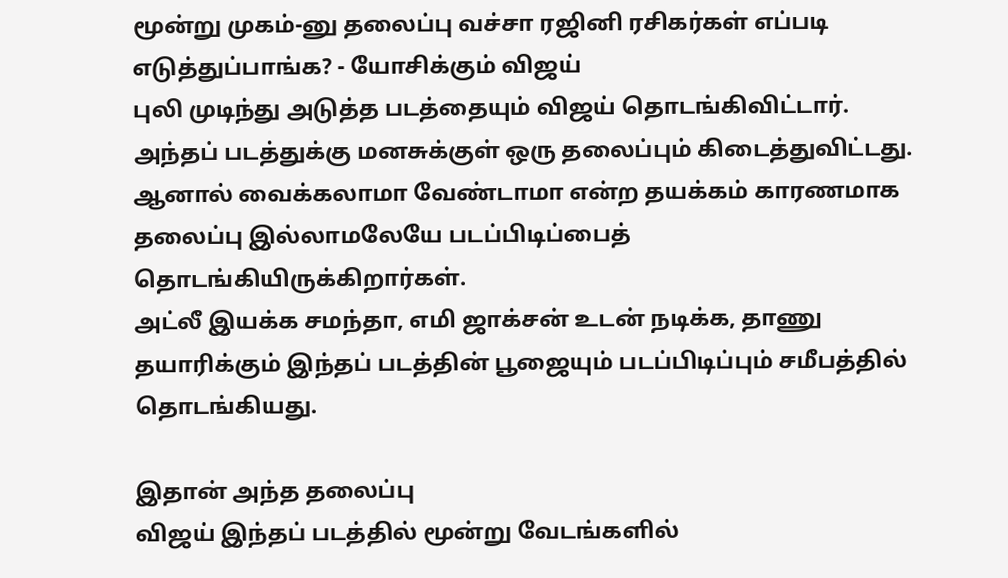மூன்று முகம்-னு தலைப்பு வச்சா ரஜினி ரசிகர்கள் எப்படி எடுத்துப்பாங்க? - யோசிக்கும் விஜய்
புலி முடிந்து அடுத்த படத்தையும் விஜய் தொடங்கிவிட்டார். அந்தப் படத்துக்கு மனசுக்குள் ஒரு தலைப்பும் கிடைத்துவிட்டது.
ஆனால் வைக்கலாமா வேண்டாமா என்ற தயக்கம் காரணமாக தலைப்பு இல்லாமலேயே படப்பிடிப்பைத் தொடங்கியிருக்கிறார்கள்.
அட்லீ இயக்க சமந்தா, எமி ஜாக்சன் உடன் நடிக்க, தாணு தயாரிக்கும் இந்தப் படத்தின் பூஜையும் படப்பிடிப்பும் சமீபத்தில் தொடங்கியது.

இதான் அந்த தலைப்பு
விஜய் இந்தப் படத்தில் மூன்று வேடங்களில்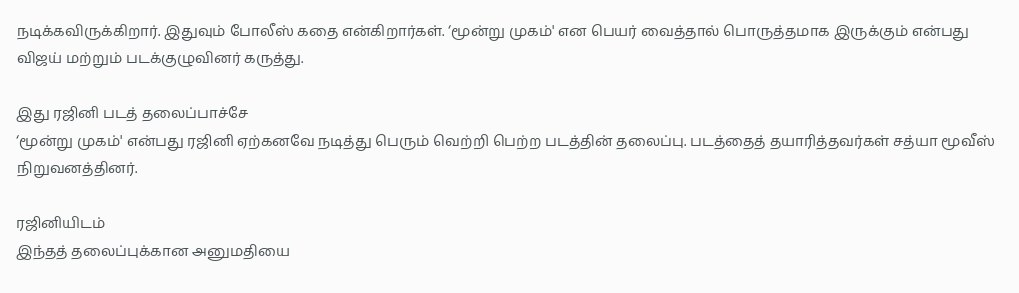நடிக்கவிருக்கிறார். இதுவும் போலீஸ் கதை என்கிறார்கள். ‘மூன்று முகம்' என பெயர் வைத்தால் பொருத்தமாக இருக்கும் என்பது விஜய் மற்றும் படக்குழுவினர் கருத்து.

இது ரஜினி படத் தலைப்பாச்சே
‘மூன்று முகம்' என்பது ரஜினி ஏற்கனவே நடித்து பெரும் வெற்றி பெற்ற படத்தின் தலைப்பு. படத்தைத் தயாரித்தவர்கள் சத்யா மூவீஸ் நிறுவனத்தினர்.

ரஜினியிடம்
இந்தத் தலைப்புக்கான அனுமதியை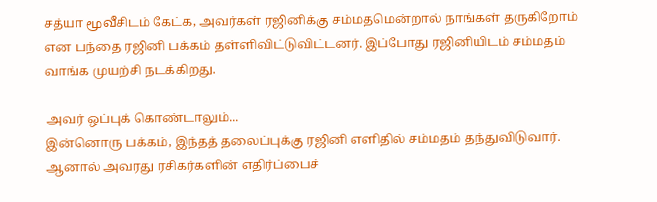சத்யா மூவீசிடம் கேட்க, அவர்கள் ரஜினிக்கு சம்மதமென்றால் நாங்கள் தருகிறோம் என பந்தை ரஜினி பக்கம் தள்ளிவிட்டுவிட்டனர். இப்போது ரஜினியிடம் சம்மதம் வாங்க முயற்சி நடக்கிறது.

அவர் ஒப்புக் கொண்டாலும்...
இன்னொரு பக்கம், இந்தத் தலைப்புக்கு ரஜினி எளிதில் சம்மதம் தந்துவிடுவார். ஆனால் அவரது ரசிகர்களின் எதிர்ப்பைச்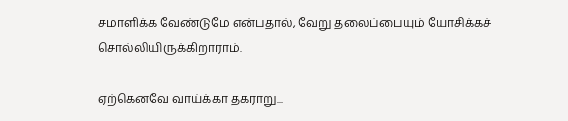சமாளிக்க வேண்டுமே என்பதால், வேறு தலைப்பையும் யோசிக்கச் சொல்லியிருக்கிறாராம்.

ஏற்கெனவே வாய்க்கா தகராறு...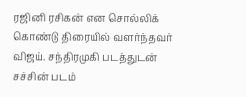ரஜினி ரசிகன் என சொல்லிக் கொண்டு திரையில் வளர்ந்தவர் விஜய். சந்திரமுகி படத்துடன் சச்சின் படம்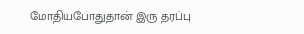மோதியபோதுதான் இரு தரப்பு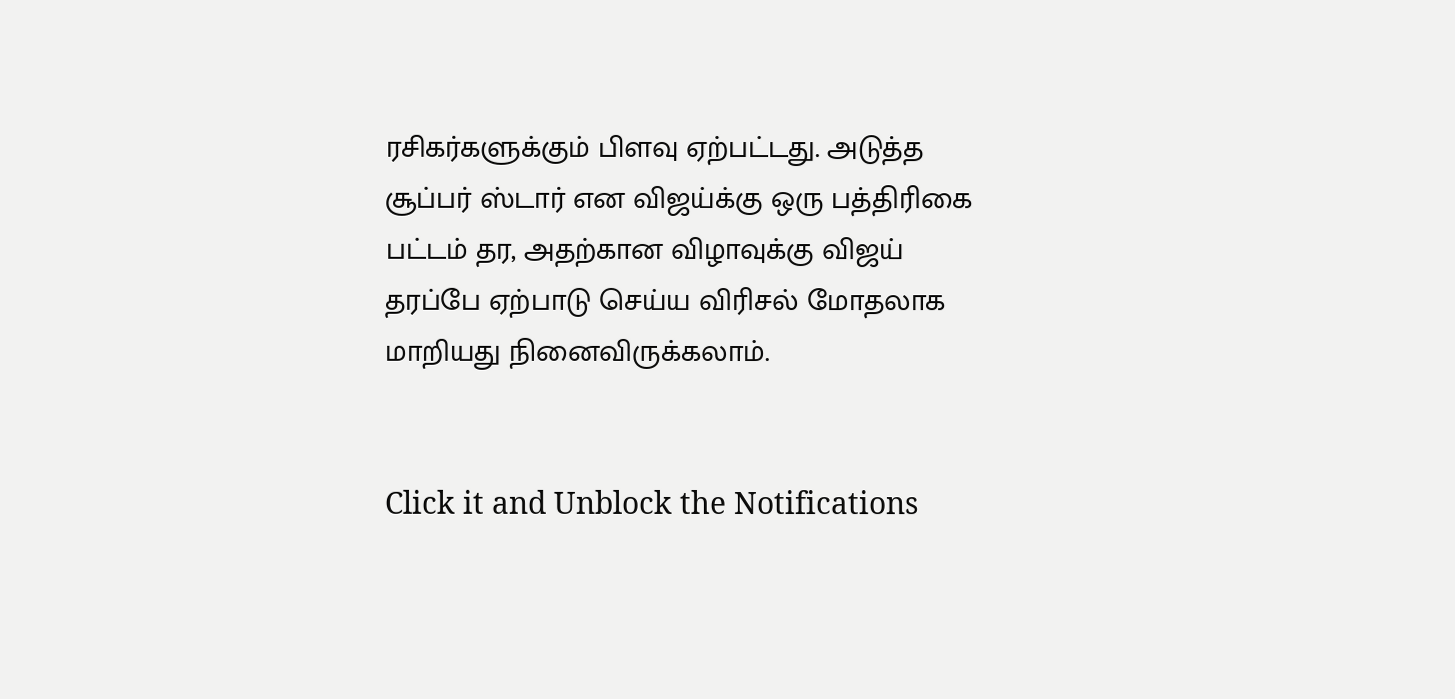ரசிகர்களுக்கும் பிளவு ஏற்பட்டது. அடுத்த சூப்பர் ஸ்டார் என விஜய்க்கு ஒரு பத்திரிகை பட்டம் தர, அதற்கான விழாவுக்கு விஜய் தரப்பே ஏற்பாடு செய்ய விரிசல் மோதலாக மாறியது நினைவிருக்கலாம்.


Click it and Unblock the Notifications